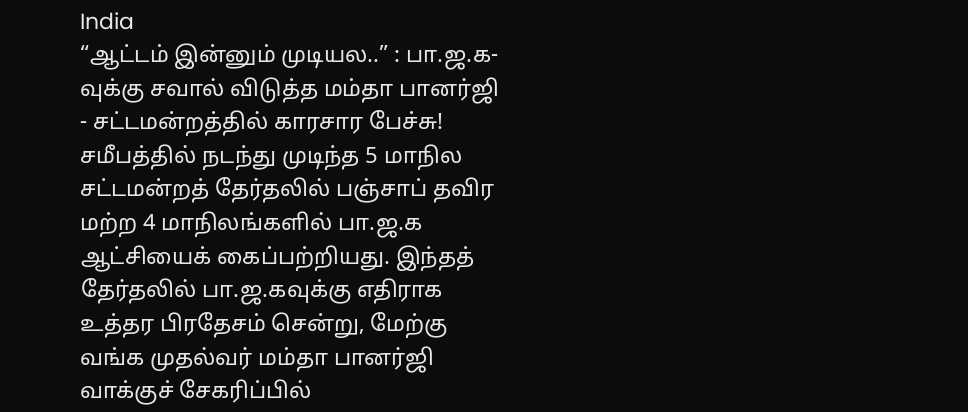India
“ஆட்டம் இன்னும் முடியல..” : பா.ஜ.க-வுக்கு சவால் விடுத்த மம்தா பானர்ஜி - சட்டமன்றத்தில் காரசார பேச்சு!
சமீபத்தில் நடந்து முடிந்த 5 மாநில சட்டமன்றத் தேர்தலில் பஞ்சாப் தவிர மற்ற 4 மாநிலங்களில் பா.ஜ.க ஆட்சியைக் கைப்பற்றியது. இந்தத் தேர்தலில் பா.ஜ.கவுக்கு எதிராக உத்தர பிரதேசம் சென்று, மேற்கு வங்க முதல்வர் மம்தா பானர்ஜி வாக்குச் சேகரிப்பில்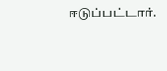ஈடுப்பட்டார்.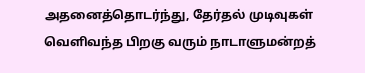அதனைத்தொடர்ந்து, தேர்தல் முடிவுகள் வெளிவந்த பிறகு வரும் நாடாளுமன்றத்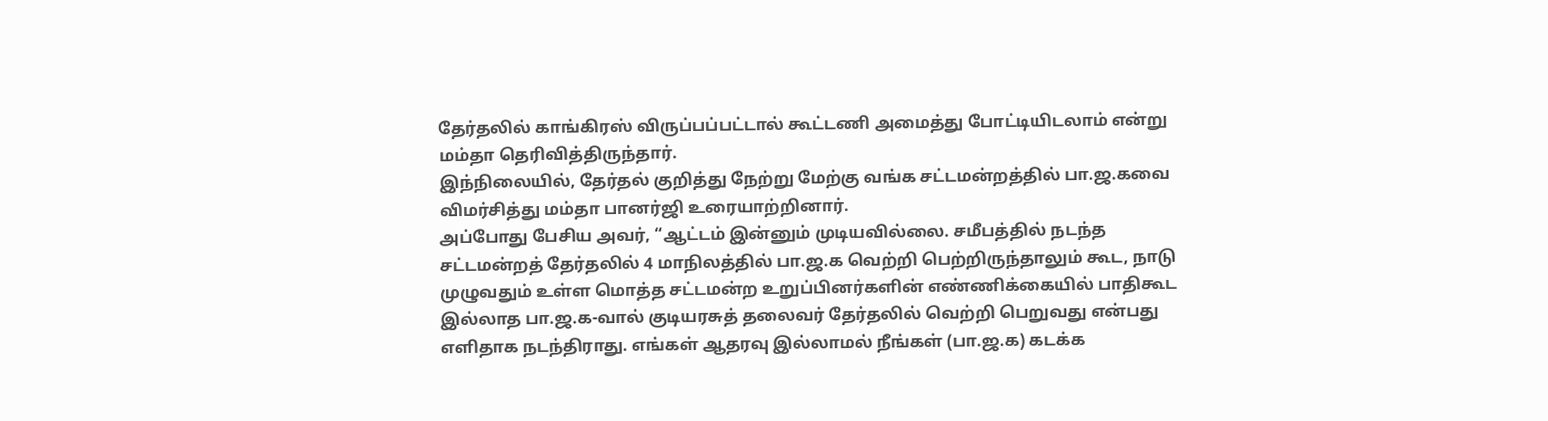தேர்தலில் காங்கிரஸ் விருப்பப்பட்டால் கூட்டணி அமைத்து போட்டியிடலாம் என்று மம்தா தெரிவித்திருந்தார்.
இந்நிலையில், தேர்தல் குறித்து நேற்று மேற்கு வங்க சட்டமன்றத்தில் பா.ஜ.கவை விமர்சித்து மம்தா பானர்ஜி உரையாற்றினார்.
அப்போது பேசிய அவர், “ஆட்டம் இன்னும் முடியவில்லை. சமீபத்தில் நடந்த சட்டமன்றத் தேர்தலில் 4 மாநிலத்தில் பா.ஜ.க வெற்றி பெற்றிருந்தாலும் கூட, நாடு முழுவதும் உள்ள மொத்த சட்டமன்ற உறுப்பினர்களின் எண்ணிக்கையில் பாதிகூட இல்லாத பா.ஜ.க-வால் குடியரசுத் தலைவர் தேர்தலில் வெற்றி பெறுவது என்பது எளிதாக நடந்திராது. எங்கள் ஆதரவு இல்லாமல் நீங்கள் (பா.ஜ.க) கடக்க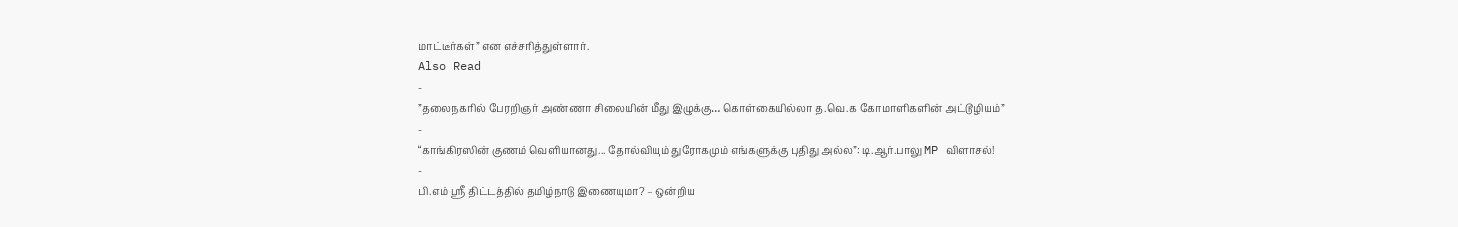மாட்டீர்கள்” என எச்சரித்துள்ளார்.
Also Read
-
”தலைநகரில் பேரறிஞர் அண்ணா சிலையின் மீது இழுக்கு… கொள்கையில்லா த.வெ.க கோமாளிகளின் அட்டூழியம்”
-
“காங்கிரஸின் குணம் வெளியானது... தோல்வியும் துரோகமும் எங்களுக்கு புதிது அல்ல”: டி.ஆர்.பாலு MP விளாசல்!
-
பி.எம் ஸ்ரீ திட்டத்தில் தமிழ்நாடு இணையுமா? – ஒன்றிய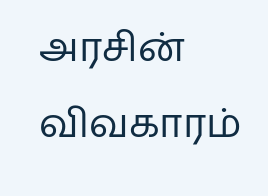அரசின் விவகாரம்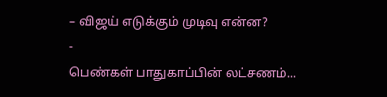– விஜய் எடுக்கும் முடிவு என்ன?
-
பெண்கள் பாதுகாப்பின் லட்சணம்...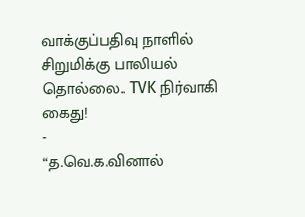வாக்குப்பதிவு நாளில் சிறுமிக்கு பாலியல் தொல்லை.. TVK நிர்வாகி கைது!
-
“த.வெ.க.வினால்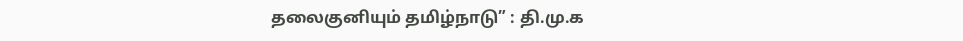தலைகுனியும் தமிழ்நாடு” : தி.மு.க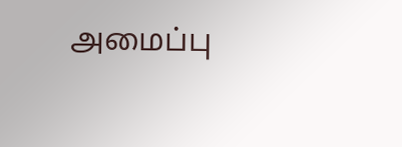அமைப்பு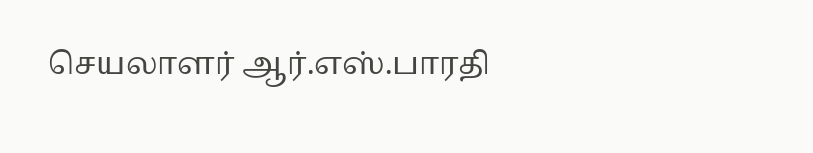செயலாளர் ஆர்.எஸ்.பாரதி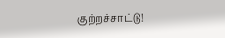குற்றச்சாட்டு!